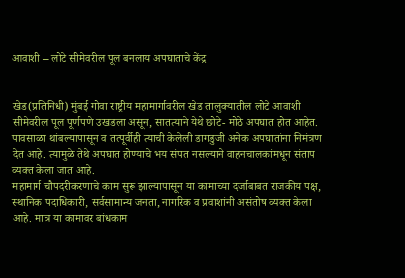आवाशी – लोटे सीमेवरील पूल बनलाय अपघाताचे केंद्र


खेड(प्रतिनिधी) मुंबई गोवा राष्ट्रीय महामार्गावरील खेड तालुक्यातील लोटे आवाशी सीमेवरील पूल पूर्णपणे उखडला असून, सातत्याने येथे छोटे- मोठे अपघात होत आहेत. पावसाळा थांबल्यापासून व तत्पूर्वीही त्याची केलेली डागडुजी अनेक अपघातांना निमंत्रण देत आहे. त्यामुळे तेथे अपघात होण्याचे भय संपत नसल्याने वाहनचालकांमधून संताप व्यक्त केला जात आहे.
महामार्ग चौपदरीकरणाचे काम सुरू झाल्यापासून या कामाच्या दर्जाबाबत राजकीय पक्ष, स्थानिक पदाधिकारी, सर्वसामान्य जनता, नागरिक व प्रवाशांनी असंतोष व्यक्त केला आहे. मात्र या कामावर बांधकाम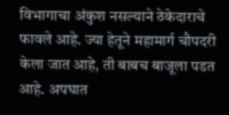विभागाचा अंकुश नसल्याने ठेकेदाराचे फावले आहे. ज्या हेतूने महामार्ग चौपदरी केला जात आहे, ती बाबच बाजूला पडत आहे. अपघात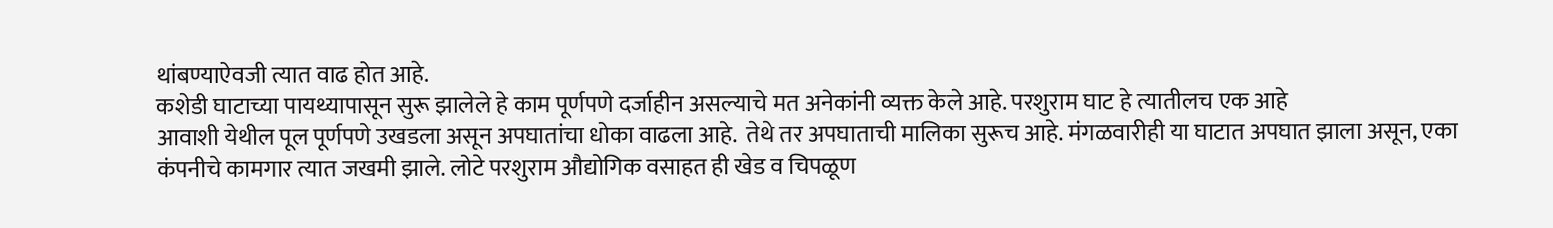थांबण्याऐवजी त्यात वाढ होत आहे.
कशेडी घाटाच्या पायथ्यापासून सुरू झालेले हे काम पूर्णपणे दर्जाहीन असल्याचे मत अनेकांनी व्यक्त केले आहे. परशुराम घाट हे त्यातीलच एक आहे
आवाशी येथील पूल पूर्णपणे उखडला असून अपघातांचा धोका वाढला आहे.  तेथे तर अपघाताची मालिका सुरूच आहे. मंगळवारीही या घाटात अपघात झाला असून, एका कंपनीचे कामगार त्यात जखमी झाले. लोटे परशुराम औद्योगिक वसाहत ही खेड व चिपळूण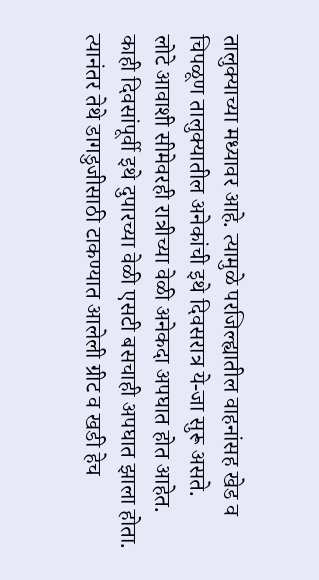तालुक्याच्या मध्यावर आहे. त्यामुळे परजिल्ह्यातील वाहनांसह खेड व चिपळूण तालुक्यातील अनेकांची इथे दिवसरात्र ये-जा सुरू असते.
लोटे आवाशी सीमेवरही रात्रीच्या वेळी अनेकदा अपघात होत आहेत. काही दिवसांपूर्वी इथे दुपारच्या वेळी एसटी बसचाही अपघात झाला होता. त्यानंतर तेथे डागडुजीसाठी टाकण्यात आलेली ग्रीट व खडी हेच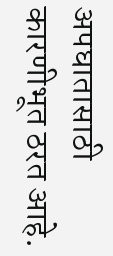अपघातासाठी कारणीभूत ठरत आहे.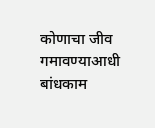कोणाचा जीव गमावण्याआधी बांधकाम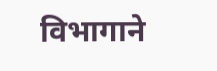विभागाने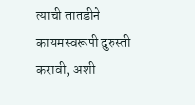त्याची तातडीने कायमस्वरूपी दुरुस्ती करावी, अशी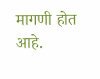मागणी होत आहे.